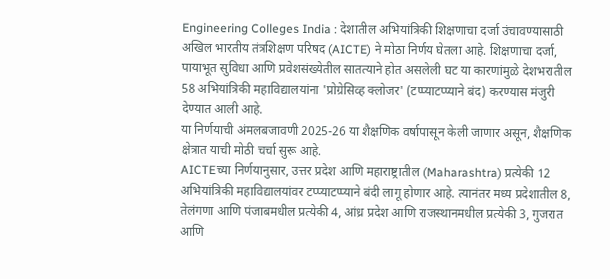Engineering Colleges India : देशातील अभियांत्रिकी शिक्षणाचा दर्जा उंचावण्यासाठी अखिल भारतीय तंत्रशिक्षण परिषद (AICTE) ने मोठा निर्णय घेतला आहे. शिक्षणाचा दर्जा, पायाभूत सुविधा आणि प्रवेशसंख्येतील सातत्याने होत असलेली घट या कारणांमुळे देशभरातील 58 अभियांत्रिकी महाविद्यालयांना 'प्रोग्रेसिव्ह क्लोजर' (टप्प्याटप्प्याने बंद) करण्यास मंजुरी देण्यात आली आहे.
या निर्णयाची अंमलबजावणी 2025-26 या शैक्षणिक वर्षापासून केली जाणार असून, शैक्षणिक क्षेत्रात याची मोठी चर्चा सुरू आहे.
AICTEच्या निर्णयानुसार, उत्तर प्रदेश आणि महाराष्ट्रातील (Maharashtra) प्रत्येकी 12 अभियांत्रिकी महाविद्यालयांवर टप्प्याटप्प्याने बंदी लागू होणार आहे. त्यानंतर मध्य प्रदेशातील 8, तेलंगणा आणि पंजाबमधील प्रत्येकी 4, आंध्र प्रदेश आणि राजस्थानमधील प्रत्येकी 3, गुजरात आणि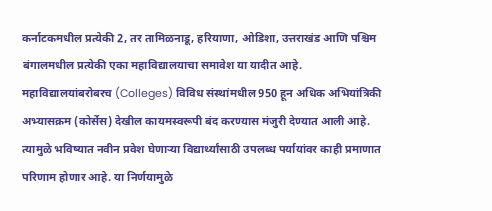कर्नाटकमधील प्रत्येकी 2, तर तामिळनाडू, हरियाणा, ओडिशा, उत्तराखंड आणि पश्चिम बंगालमधील प्रत्येकी एका महाविद्यालयाचा समावेश या यादीत आहे.
महाविद्यालयांबरोबरच (Colleges) विविध संस्थांमधील 950 हून अधिक अभियांत्रिकी अभ्यासक्रम (कोर्सेस) देखील कायमस्वरूपी बंद करण्यास मंजुरी देण्यात आली आहे. त्यामुळे भविष्यात नवीन प्रवेश घेणाऱ्या विद्यार्थ्यांसाठी उपलब्ध पर्यायांवर काही प्रमाणात परिणाम होणार आहे. या निर्णयामुळे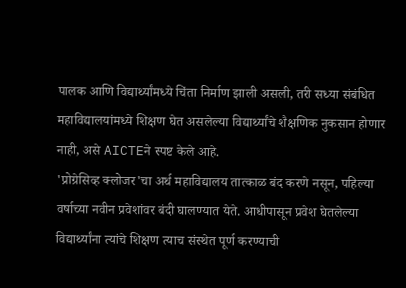पालक आणि विद्यार्थ्यांमध्ये चिंता निर्माण झाली असली, तरी सध्या संबंधित महाविद्यालयांमध्ये शिक्षण घेत असलेल्या विद्यार्थ्यांचे शैक्षणिक नुकसान होणार नाही, असे AICTEने स्पष्ट केले आहे.
'प्रोग्रेसिव्ह क्लोजर'चा अर्थ महाविद्यालय तात्काळ बंद करणे नसून, पहिल्या वर्षाच्या नवीन प्रवेशांवर बंदी घालण्यात येते. आधीपासून प्रवेश घेतलेल्या विद्यार्थ्यांना त्यांचे शिक्षण त्याच संस्थेत पूर्ण करण्याची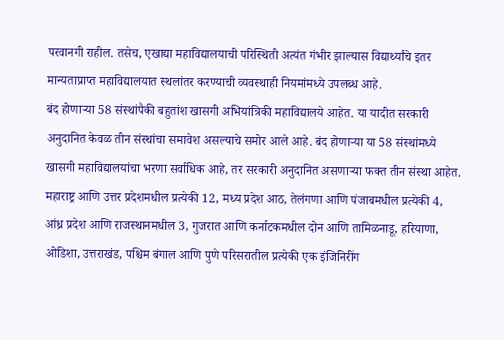परवानगी राहील. तसेच, एखाद्या महाविद्यालयाची परिस्थिती अत्यंत गंभीर झाल्यास विद्यार्थ्यांचे इतर मान्यताप्राप्त महाविद्यालयात स्थलांतर करण्याची व्यवस्थाही नियमांमध्ये उपलब्ध आहे.
बंद होणाऱ्या 58 संस्थांपैकी बहुतांश खासगी अभियांत्रिकी महाविद्यालये आहेत. या यादीत सरकारी अनुदानित केवळ तीन संस्थांचा समावेश असल्याचे समोर आले आहे. बंद होणाऱ्या या 58 संस्थांमध्ये खासगी महाविद्यालयांचा भरणा सर्वाधिक आहे, तर सरकारी अनुदानित असणाऱ्या फक्त तीन संस्था आहेत.
महाराष्ट्र आणि उत्तर प्रदेशमधील प्रत्येकी 12, मध्य प्रदेश आठ, तेलंगणा आणि पंजाबमधील प्रत्येकी 4, आंध्र प्रदेश आणि राजस्थानमधील 3, गुजरात आणि कर्नाटकमधील दोन आणि तामिळनाडू, हरियाणा, ओडिशा, उत्तराखंड, पश्चिम बंगाल आणि पुणे परिसरातील प्रत्येकी एक इंजिनिरींग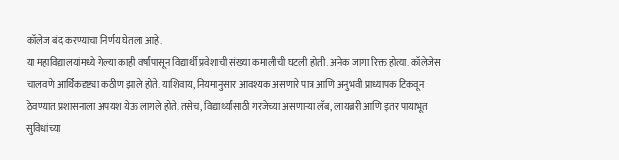कॉलेज बंद करण्याचा निर्णय घेतला आहे.
या महाविद्यालयांमध्ये गेल्या काही वर्षांपासून विद्यार्थी प्रवेशाची संख्या कमालीची घटली होती. अनेक जागा रिक्त होत्या. कॉलेजेस चालवणे आर्थिकदृष्ट्या कठीण झाले होते. याशिवाय, नियमानुसार आवश्यक असणारे पात्र आणि अनुभवी प्राध्यापक टिकवून ठेवण्यात प्रशासनाला अपयश येऊ लागले होते. तसेच, विद्यार्थ्यांसाठी गरजेच्या असणाऱ्या लॅब, लायब्ररी आणि इतर पायाभूत सुविधांच्या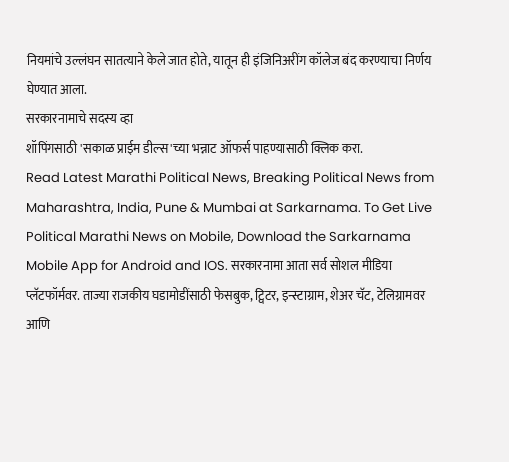नियमांचे उल्लंघन सातत्याने केले जात होते, यातून ही इंजिनिअरींग कॉलेज बंद करण्याचा निर्णय घेण्यात आला.
सरकारनामाचे सदस्य व्हा
शॉपिंगसाठी 'सकाळ प्राईम डील्स'च्या भन्नाट ऑफर्स पाहण्यासाठी क्लिक करा.
Read Latest Marathi Political News, Breaking Political News from Maharashtra, India, Pune & Mumbai at Sarkarnama. To Get Live Political Marathi News on Mobile, Download the Sarkarnama Mobile App for Android and IOS. सरकारनामा आता सर्व सोशल मीडिया प्लॅटफॉर्मवर. ताज्या राजकीय घडामोडींसाठी फेसबुक, ट्विटर, इन्स्टाग्राम, शेअर चॅट, टेलिग्रामवर आणि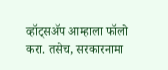व्हॉट्सॲप आम्हाला फॉलो करा. तसेच, सरकारनामा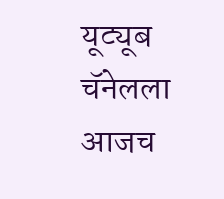यूट्यूब चॅनेलला आजच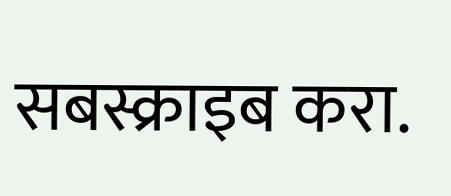सबस्क्राइब करा.